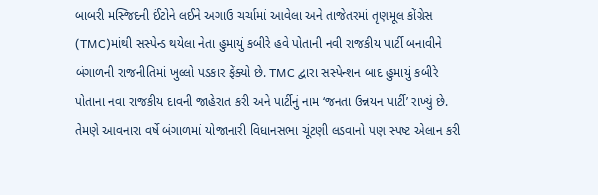બાબરી મસ્જિદની ઈંટોને લઈને અગાઉ ચર્ચામાં આવેલા અને તાજેતરમાં તૃણમૂલ કોંગ્રેસ (TMC)માંથી સસ્પેન્ડ થયેલા નેતા હુમાયું કબીરે હવે પોતાની નવી રાજકીય પાર્ટી બનાવીને બંગાળની રાજનીતિમાં ખુલ્લો પડકાર ફેંક્યો છે. TMC દ્વારા સસ્પેન્શન બાદ હુમાયું કબીરે પોતાના નવા રાજકીય દાવની જાહેરાત કરી અને પાર્ટીનું નામ ‘જનતા ઉન્નયન પાર્ટી’ રાખ્યું છે. તેમણે આવનારા વર્ષે બંગાળમાં યોજાનારી વિધાનસભા ચૂંટણી લડવાનો પણ સ્પષ્ટ એલાન કરી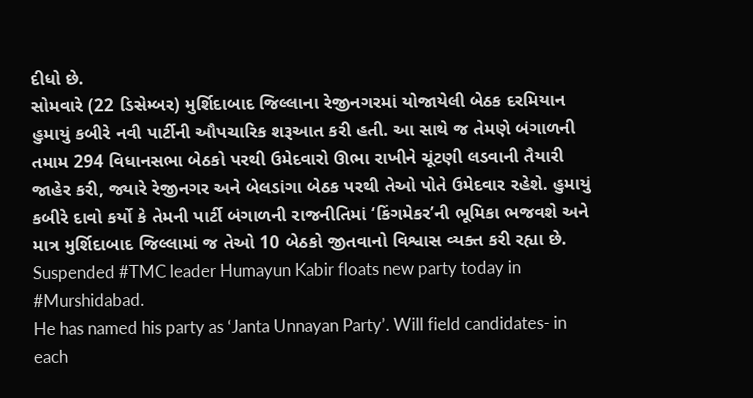દીધો છે.
સોમવારે (22 ડિસેમ્બર) મુર્શિદાબાદ જિલ્લાના રેજીનગરમાં યોજાયેલી બેઠક દરમિયાન હુમાયું કબીરે નવી પાર્ટીની ઔપચારિક શરૂઆત કરી હતી. આ સાથે જ તેમણે બંગાળની તમામ 294 વિધાનસભા બેઠકો પરથી ઉમેદવારો ઊભા રાખીને ચૂંટણી લડવાની તૈયારી જાહેર કરી, જ્યારે રેજીનગર અને બેલડાંગા બેઠક પરથી તેઓ પોતે ઉમેદવાર રહેશે. હુમાયું કબીરે દાવો કર્યો કે તેમની પાર્ટી બંગાળની રાજનીતિમાં ‘કિંગમેકર’ની ભૂમિકા ભજવશે અને માત્ર મુર્શિદાબાદ જિલ્લામાં જ તેઓ 10 બેઠકો જીતવાનો વિશ્વાસ વ્યક્ત કરી રહ્યા છે.
Suspended #TMC leader Humayun Kabir floats new party today in #Murshidabad.
He has named his party as ‘Janta Unnayan Party’. Will field candidates- in each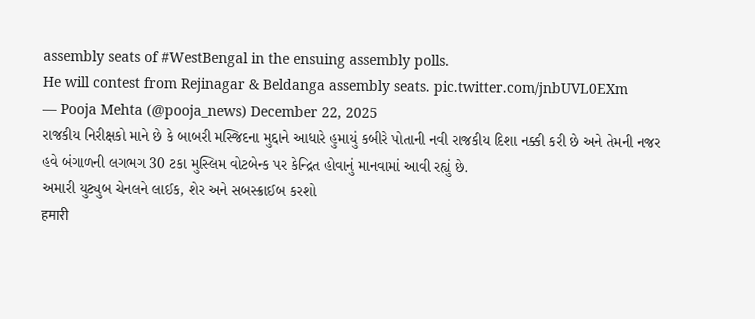assembly seats of #WestBengal in the ensuing assembly polls.
He will contest from Rejinagar & Beldanga assembly seats. pic.twitter.com/jnbUVL0EXm
— Pooja Mehta (@pooja_news) December 22, 2025
રાજકીય નિરીક્ષકો માને છે કે બાબરી મસ્જિદના મુદ્દાને આધારે હુમાયું કબીરે પોતાની નવી રાજકીય દિશા નક્કી કરી છે અને તેમની નજર હવે બંગાળની લગભગ 30 ટકા મુસ્લિમ વોટબેન્ક પર કેન્દ્રિત હોવાનું માનવામાં આવી રહ્યું છે.
અમારી યુટ્યુબ ચેનલને લાઈક, શેર અને સબસ્ક્રાઈબ કરશો
हमारी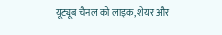यूट्यूब चैनल को लाइक, शेयर और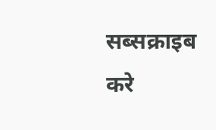सब्सक्राइब करे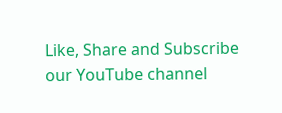Like, Share and Subscribe our YouTube channel